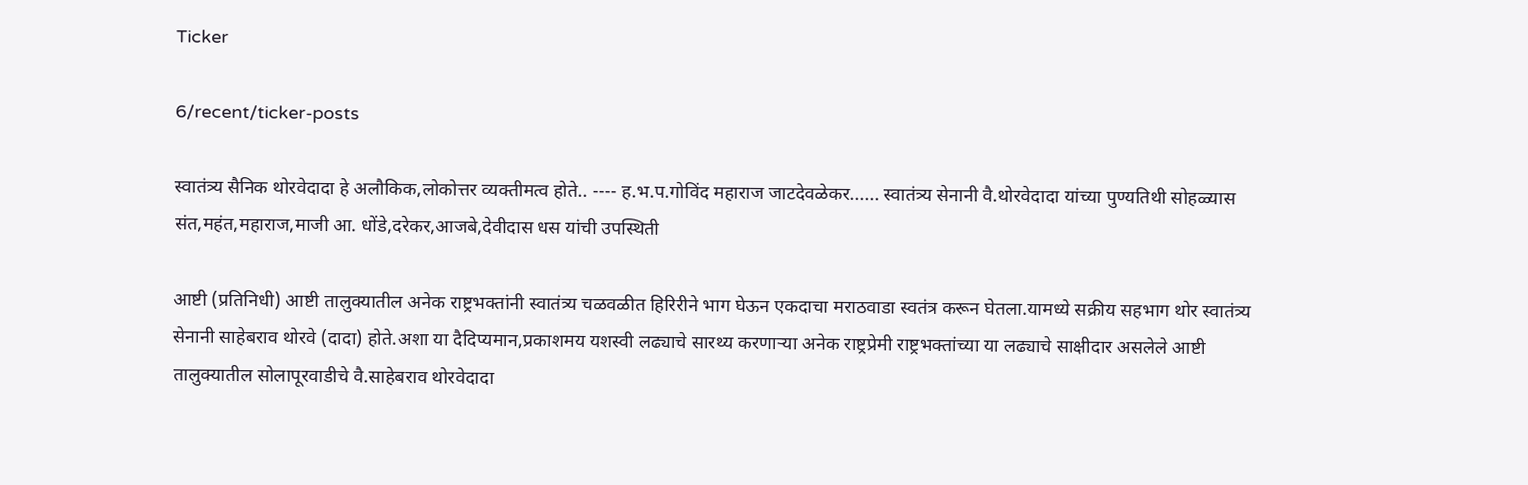Ticker

6/recent/ticker-posts

स्वातंत्र्य सैनिक थोरवेदादा हे अलौकिक,लोकोत्तर व्यक्तीमत्व होते.. ---- ह.भ.प.गोविंद महाराज जाटदेवळेकर...... स्वातंत्र्य सेनानी वै.थोरवेदादा यांच्या पुण्यतिथी सोहळ्यास संत,महंत,महाराज,माजी आ. धोंडे,दरेकर,आजबे,देवीदास धस यांची उपस्थिती

आष्टी (प्रतिनिधी) आष्टी तालुक्यातील अनेक राष्ट्रभक्तांनी स्वातंत्र्य चळवळीत हिरिरीने भाग घेऊन एकदाचा मराठवाडा स्वतंत्र करून घेतला.यामध्ये सक्रीय सहभाग थोर स्वातंत्र्य सेनानी साहेबराव थोरवे (दादा) होते.अशा या दैदिप्यमान,प्रकाशमय यशस्वी लढ्याचे सारथ्य करणाऱ्या अनेक राष्ट्रप्रेमी राष्ट्रभक्तांच्या या लढ्याचे साक्षीदार असलेले आष्टी तालुक्यातील सोलापूरवाडीचे वै.साहेबराव थोरवेदादा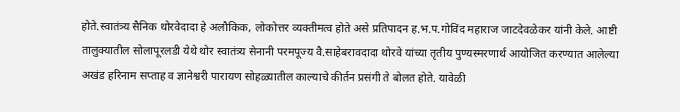होते.स्वातंत्र्य सैनिक थोरवेदादा हे अलौकिक, लोकोत्तर व्यक्तीमत्व होते असे प्रतिपादन ह.भ.प.गोविंद महाराज जाटदेवळेकर यांनी केले. आष्टी तालुक्यातील सोलापूरलडी येथे थोर स्वातंत्र्य सेनानी परमपूज्य वै.साहेबरावदादा थोरवे यांच्या तृतीय पुण्यस्मरणार्थ आयोजित करण्यात आलेल्या अखंड हरिनाम सप्ताह व ज्ञानेश्वरी पारायण सोहळ्यातील काल्याचे कीर्तन प्रसंगी ते बोलत होते. यावेळी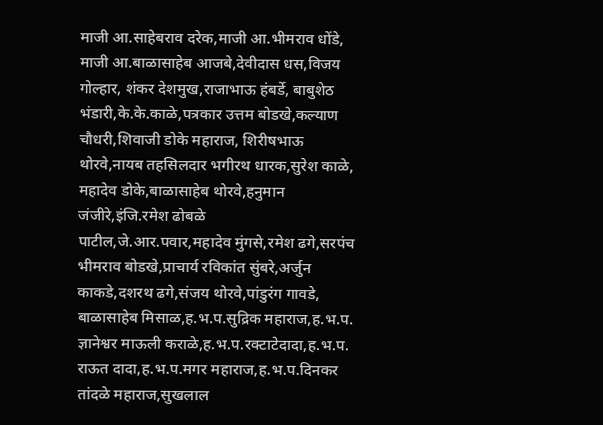माजी आ.साहेबराव दरेक,माजी आ.भीमराव धोंडे, माजी आ.बाळासाहेब आजबे,देवीदास धस,विजय गोल्हार, शंकर देशमुख,राजाभाऊ हंबर्डे, बाबुशेठ भंडारी,के.के.काळे,पत्रकार उत्तम बोडखे,कल्याण चौधरी,शिवाजी डोके महाराज, शिरीषभाऊ थोरवे,नायब तहसिलदार भगीरथ धारक,सुरेश काळे, महादेव डोके,बाळासाहेब थोरवे,हनुमान जंजीरे,इंजि.रमेश ढोबळे पाटील,जे.आर.पवार,महादेव मुंगसे,रमेश ढगे,सरपंच भीमराव बोडखे,प्राचार्य रविकांत सुंबरे,अर्जुन काकडे,दशरथ ढगे,संजय थोरवे,पांडुरंग गावडे, बाळासाहेब मिसाळ,ह.भ.प.सुद्रिक महाराज,ह.भ.प. ज्ञानेश्वर माऊली कराळे,ह.भ.प.रक्टाटेदादा,ह.भ.प. राऊत दादा,ह.भ.प.मगर महाराज,ह.भ.प.दिनकर तांदळे महाराज,सुखलाल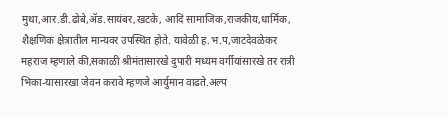मुथा,आर.डी.ढोबे,ॲड.सायंबर,खटके, आदि सामाजिक,राजकीय,धार्मिक, शैक्षणिक क्षेत्रातील मान्यवर उपस्थित होते. यावेळी ह.भ.प,जाटदेवळेकर महराज म्हणाले की,सकाळी श्रीमंतासारखे दुपारी मध्यम वर्गीयांसारखे तर रात्री भिका-यासारखा जेवन करावे म्हणजे आर्युमान वाढते.अल्प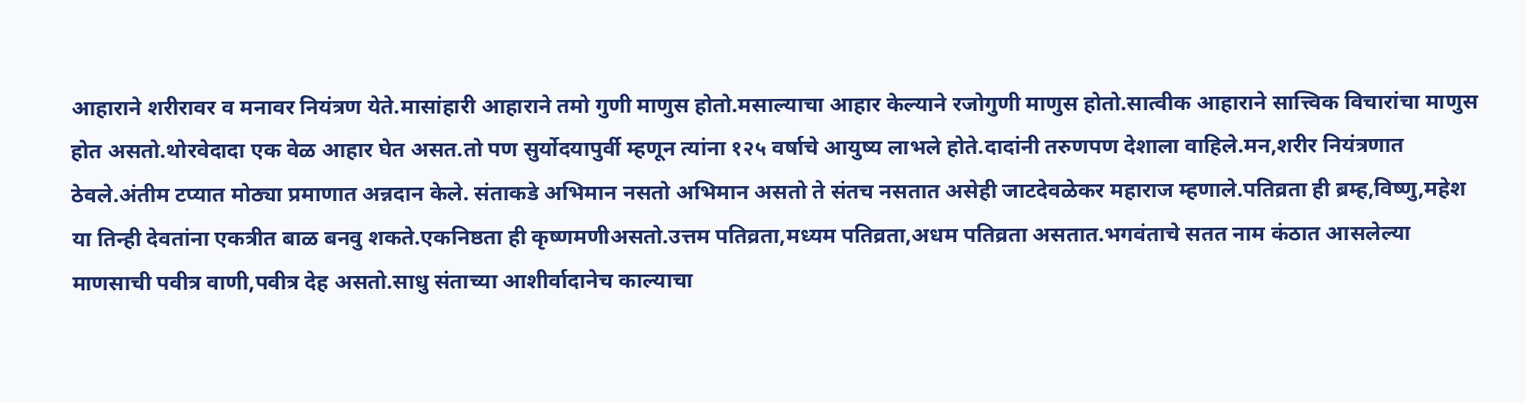आहाराने शरीरावर व मनावर नियंत्रण येते.मासांहारी आहाराने तमो गुणी माणुस होतो.मसाल्याचा आहार केल्याने रजोगुणी माणुस होतो.सात्वीक आहाराने सात्त्विक विचारांचा माणुस होत असतो.थोरवेदादा एक वेळ आहार घेत असत.तो पण सुर्योदयापुर्वी म्हणून त्यांना १२५ वर्षाचे आयुष्य लाभले होते.दादांनी तरुणपण देशाला वाहिले.मन,शरीर नियंत्रणात ठेवले.अंतीम टप्यात मोठ्या प्रमाणात अन्नदान केले. संताकडे अभिमान नसतो अभिमान असतो ते संतच नसतात असेही जाटदेवळेकर महाराज म्हणाले.पतिव्रता ही ब्रम्ह,विष्णु,महेश या तिन्ही देवतांना एकत्रीत बाळ बनवु शकते.एकनिष्ठता ही कृष्णमणीअसतो.उत्तम पतिव्रता,मध्यम पतिव्रता,अधम पतिव्रता असतात.भगवंताचे सतत नाम कंठात आसलेल्या माणसाची पवीत्र वाणी,पवीत्र देह असतो.साधु संताच्या आशीर्वादानेच काल्याचा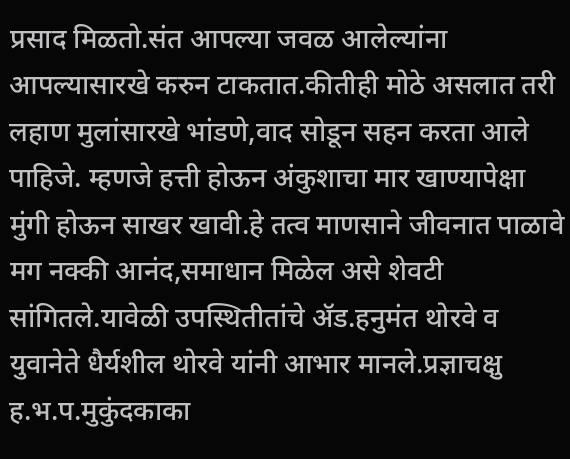प्रसाद मिळतो.संत आपल्या जवळ आलेल्यांना आपल्यासारखे करुन टाकतात.कीतीही मोठे असलात तरी लहाण मुलांसारखे भांडणे,वाद सोडून सहन करता आले पाहिजे. म्हणजे हत्ती होऊन अंकुशाचा मार खाण्यापेक्षा मुंगी होऊन साखर खावी.हे तत्व माणसाने जीवनात पाळावे मग नक्की आनंद,समाधान मिळेल असे शेवटी सांगितले.यावेळी उपस्थितीतांचे ॲड.हनुमंत थोरवे व युवानेते धैर्यशील थोरवे यांनी आभार मानले.प्रज्ञाचक्षु ह.भ.प.मुकुंदकाका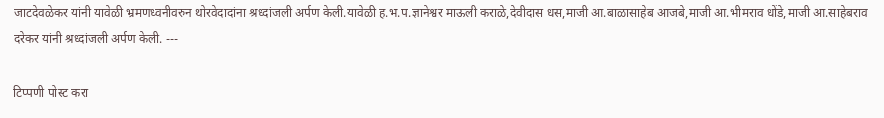जाटदेवळेकर यांनी यावेळी भ्रमणध्वनीवरुन थोरवेदादांना श्रध्दांजली अर्पण केली.यावेळी ह.भ.प.ज्ञानेश्वर माऊली कराळे,देवीदास धस,माजी आ.बाळासाहेब आजबे,माजी आ.भीमराव धोंडे,माजी आ.साहेबराव दरेकर यांनी श्रध्दांजली अर्पण केली. ---

टिप्पणी पोस्ट करा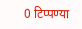0 टिप्पण्या